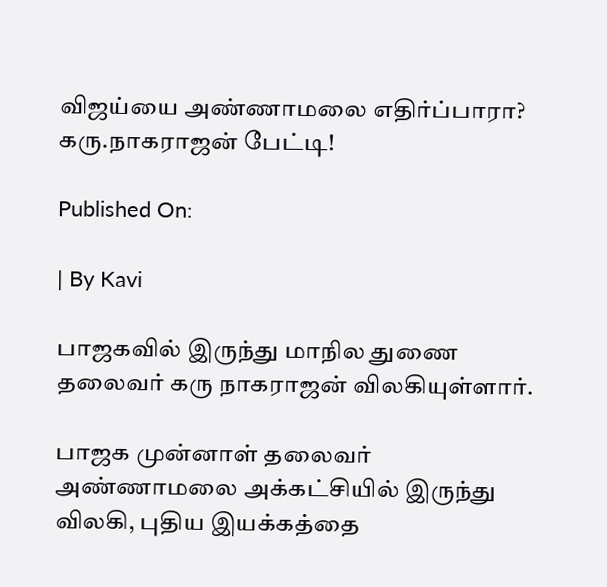விஜய்யை அண்ணாமலை எதிர்ப்பாரா? கரு.நாகராஜன் பேட்டி!

Published On:

| By Kavi

பாஜகவில் இருந்து மாநில துணை தலைவர் கரு நாகராஜன் விலகியுள்ளார்.

பாஜக முன்னாள் தலைவர் அண்ணாமலை அக்கட்சியில் இருந்து விலகி, புதிய இயக்கத்தை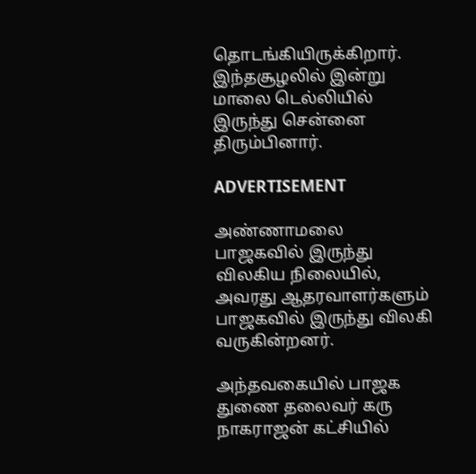தொடங்கியிருக்கிறார். இந்தசூழலில் இன்று மாலை டெல்லியில் இருந்து சென்னை திரும்பினார்.

ADVERTISEMENT

அண்ணாமலை பாஜகவில் இருந்து விலகிய நிலையில், அவரது ஆதரவாளர்களும் பாஜகவில் இருந்து விலகி வருகின்றனர்.

அந்தவகையில் பாஜக துணை தலைவர் கரு நாகராஜன் கட்சியில்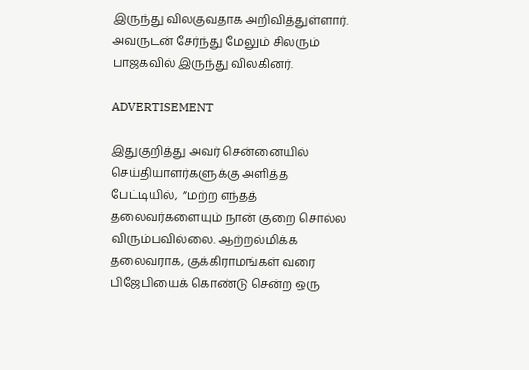இருந்து விலகுவதாக அறிவித்துள்ளார்.  அவருடன் சேர்ந்து மேலும் சிலரும் பாஜகவில் இருந்து விலகினர்.

ADVERTISEMENT

இதுகுறித்து அவர் சென்னையில் செய்தியாளர்களுக்கு அளித்த பேட்டியில்,  ”மற்ற எந்தத் தலைவர்களையும் நான் குறை சொல்ல விரும்பவில்லை. ஆற்றல்மிக்க தலைவராக, குக்கிராமங்கள் வரை பிஜேபியைக் கொண்டு சென்ற ஒரு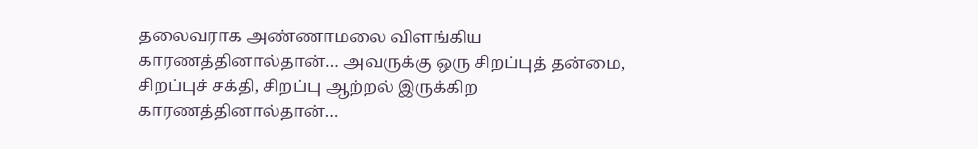தலைவராக அண்ணாமலை விளங்கிய காரணத்தினால்தான்… அவருக்கு ஒரு சிறப்புத் தன்மை, சிறப்புச் சக்தி, சிறப்பு ஆற்றல் இருக்கிற காரணத்தினால்தான்…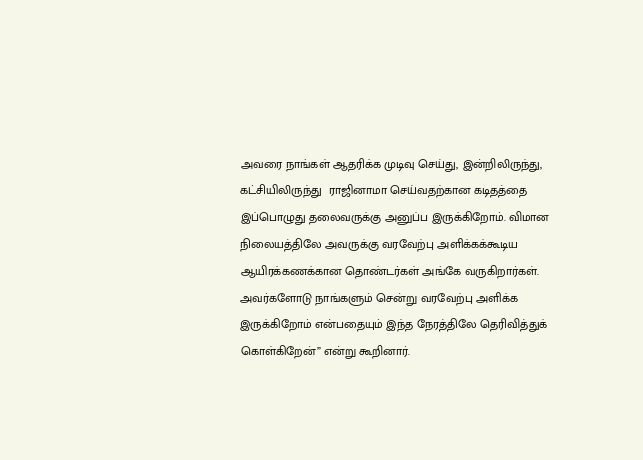அவரை நாங்கள் ஆதரிக்க முடிவு செய்து, இன்றிலிருந்து, கட்சியிலிருந்து  ராஜினாமா செய்வதற்கான கடிதத்தை இப்பொழுது தலைவருக்கு அனுப்ப இருக்கிறோம். விமான நிலையத்திலே அவருக்கு வரவேற்பு அளிக்கக்கூடிய ஆயிரக்கணக்கான தொண்டர்கள் அங்கே வருகிறார்கள். அவர்களோடு நாங்களும் சென்று வரவேற்பு அளிக்க இருக்கிறோம் என்பதையும் இந்த நேரத்திலே தெரிவித்துக் கொள்கிறேன்” என்று கூறினார்.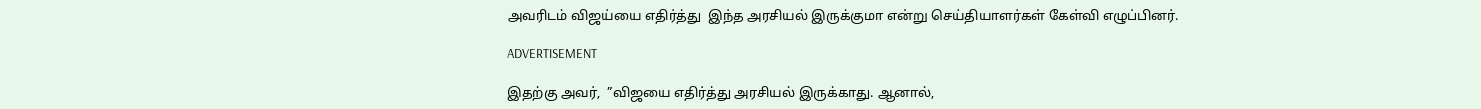அவரிடம் விஜய்யை எதிர்த்து  இந்த அரசியல் இருக்குமா என்று செய்தியாளர்கள் கேள்வி எழுப்பினர்.

ADVERTISEMENT

இதற்கு அவர்,  ”விஜயை எதிர்த்து அரசியல் இருக்காது. ஆனால்,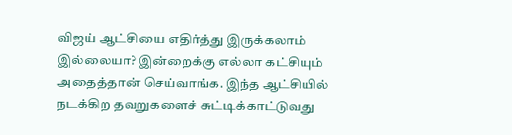விஜய் ஆட்சியை எதிர்த்து இருக்கலாம் இல்லையா? இன்றைக்கு எல்லா கட்சியும் அதைத்தான் செய்வாங்க. இந்த ஆட்சியில் நடக்கிற தவறுகளைச் சுட்டிக்காட்டுவது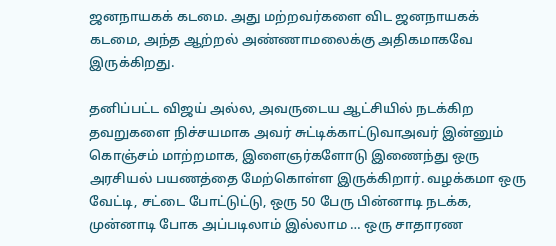ஜனநாயகக் கடமை. அது மற்றவர்களை விட ஜனநாயகக் கடமை, அந்த ஆற்றல் அண்ணாமலைக்கு அதிகமாகவே இருக்கிறது.

தனிப்பட்ட விஜய் அல்ல, அவருடைய ஆட்சியில் நடக்கிற தவறுகளை நிச்சயமாக அவர் சுட்டிக்காட்டுவாஅவர் இன்னும் கொஞ்சம் மாற்றமாக, இளைஞர்களோடு இணைந்து ஒரு அரசியல் பயணத்தை மேற்கொள்ள இருக்கிறார். வழக்கமா ஒரு வேட்டி, சட்டை போட்டுட்டு, ஒரு 50 பேரு பின்னாடி நடக்க, முன்னாடி போக அப்படிலாம் இல்லாம … ஒரு சாதாரண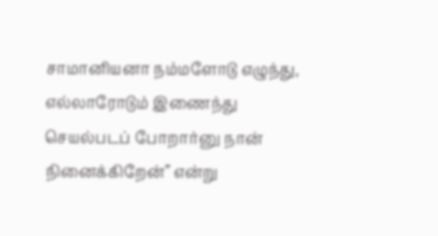சாமானியனா நம்மளோடு எழுந்து, எல்லாரோடும் இணைந்து செயல்படப் போறார்னு நான் நினைக்கிறேன்” என்று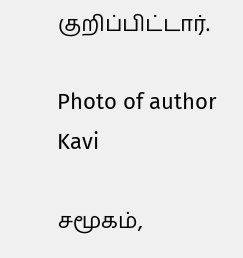குறிப்பிட்டார்.

Photo of author
Kavi

சமூகம்,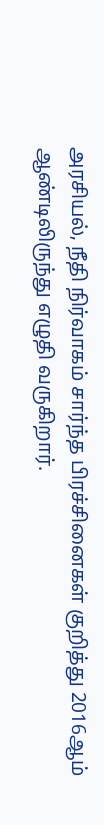அரசியல், நீதி நிர்வாகம் சார்ந்த பிரச்சினைகள் குறித்து 2016ஆம் ஆண்டிலிருந்து எழுதி வருகிறார்.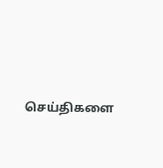செய்திகளை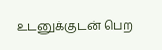உடனுக்குடன் பெற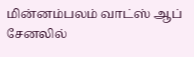மின்னம்பலம் வாட்ஸ் ஆப் சேனலில்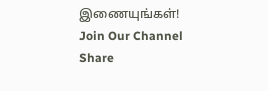இணையுங்கள்!
Join Our Channel
Share